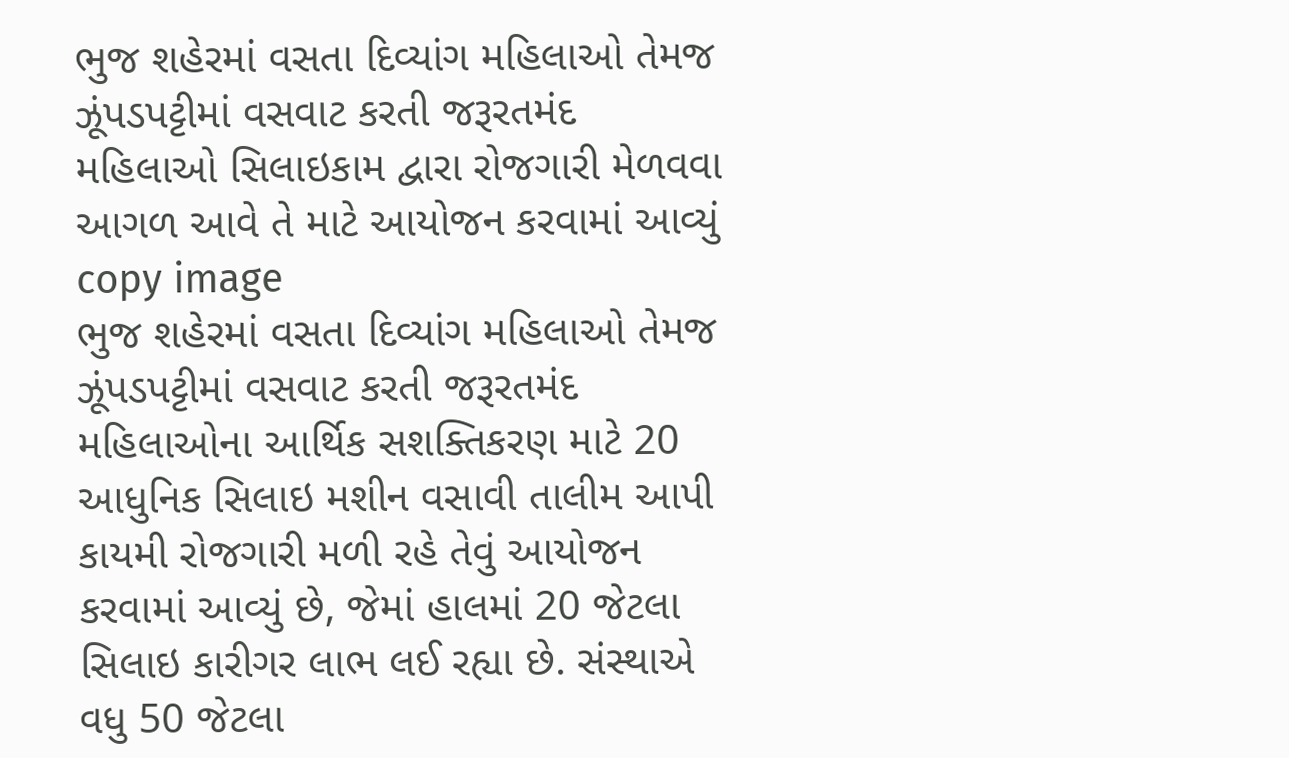ભુજ શહેરમાં વસતા દિવ્યાંગ મહિલાઓ તેમજ ઝૂંપડપટ્ટીમાં વસવાટ કરતી જરૂરતમંદ મહિલાઓ સિલાઇકામ દ્વારા રોજગારી મેળવવા આગળ આવે તે માટે આયોજન કરવામાં આવ્યું
copy image
ભુજ શહેરમાં વસતા દિવ્યાંગ મહિલાઓ તેમજ ઝૂંપડપટ્ટીમાં વસવાટ કરતી જરૂરતમંદ મહિલાઓના આર્થિક સશક્તિકરણ માટે 20 આધુનિક સિલાઇ મશીન વસાવી તાલીમ આપી કાયમી રોજગારી મળી રહે તેવું આયોજન કરવામાં આવ્યું છે, જેમાં હાલમાં 20 જેટલા સિલાઇ કારીગર લાભ લઈ રહ્યા છે. સંસ્થાએ વધુ 50 જેટલા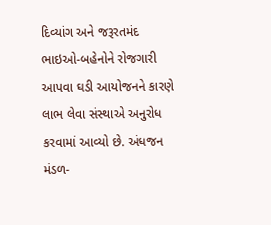દિવ્યાંગ અને જરૂરતમંદ ભાઇઓ-બહેનોને રોજગારી આપવા ઘડી આયોજનને કારણે લાભ લેવા સંસ્થાએ અનુરોધ કરવામાં આવ્યો છે. અંધજન મંડળ-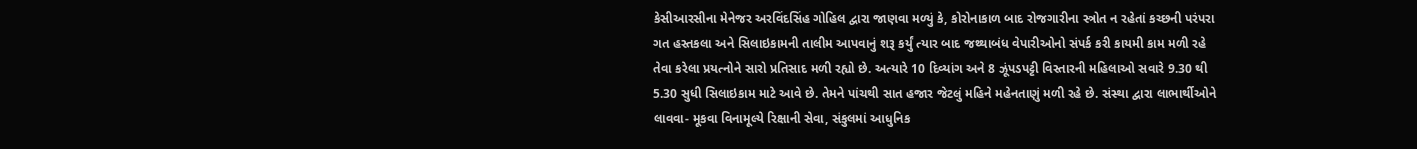કેસીઆરસીના મેનેજર અરવિંદસિંહ ગોહિલ દ્વારા જાણવા મળ્યું કે, કોરોનાકાળ બાદ રોજગારીના સ્ત્રોત ન રહેતાં કચ્છની પરંપરા ગત હસ્તકલા અને સિલાઇકામની તાલીમ આપવાનું શરૂ કર્યું ત્યાર બાદ જથ્થાબંધ વેપારીઓનો સંપર્ક કરી કાયમી કામ મળી રહે તેવા કરેલા પ્રયત્નોને સારો પ્રતિસાદ મળી રહ્યો છે. અત્યારે 10 દિવ્યાંગ અને 8 ઝૂંપડપટ્ટી વિસ્તારની મહિલાઓ સવારે 9.30 થી 5.30 સુધી સિલાઇકામ માટે આવે છે. તેમને પાંચથી સાત હજાર જેટલું મહિને મહેનતાણું મળી રહે છે. સંસ્થા દ્વારા લાભાર્થીઓને લાવવા- મૂકવા વિનામૂલ્યે રિક્ષાની સેવા, સંકુલમાં આધુનિક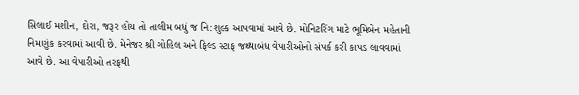સિલાઈ મશીન, દોરા, જરૂર હોય તો તાલીમ બધું જ નિ:શુલ્ક આપવામાં આવે છે. મોનિટરિંગ માટે ભૂમિબેન મહેતાની નિમણુંક કરવામાં આવી છે. મેનેજર શ્રી ગોહિલ અને ફિલ્ડ સ્ટાફ જથ્થાબંધ વેપારીઓનો સંપર્ક કરી કાપડ લાવવામાં આવે છે. આ વેપારીઓ તરફથી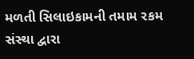મળતી સિલાઇકામની તમામ રકમ સંસ્થા દ્વારા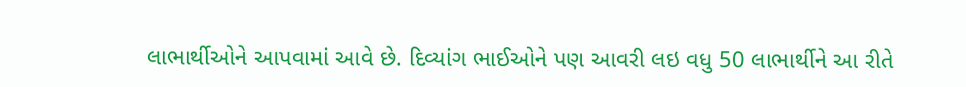લાભાર્થીઓને આપવામાં આવે છે. દિવ્યાંગ ભાઈઓને પણ આવરી લઇ વધુ 50 લાભાર્થીને આ રીતે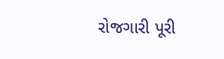રોજગારી પૂરી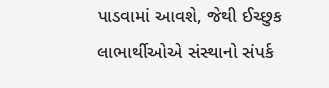પાડવામાં આવશે, જેથી ઈચ્છુક લાભાર્થીઓએ સંસ્થાનો સંપર્ક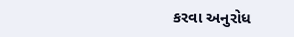કરવા અનુરોધ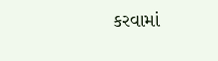કરવામાં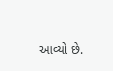આવ્યો છે.